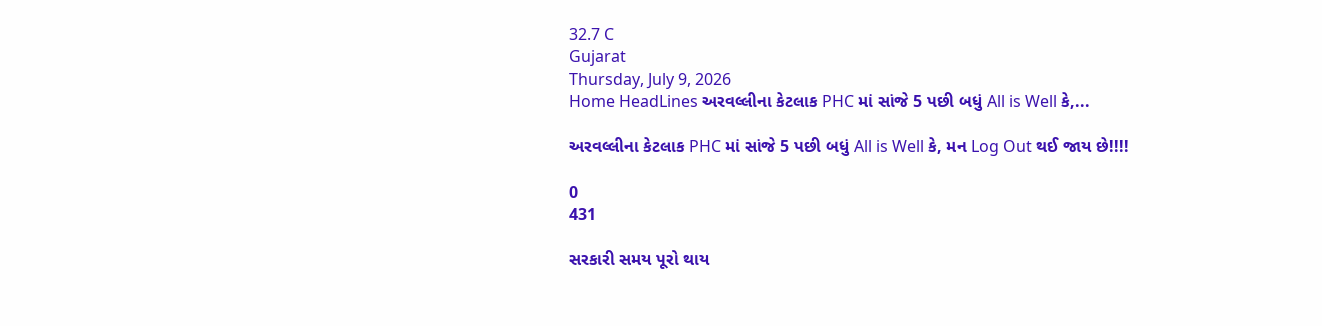32.7 C
Gujarat
Thursday, July 9, 2026
Home HeadLines અરવલ્લીના કેટલાક PHC માં સાંજે 5 પછી બધું All is Well કે,...

અરવલ્લીના કેટલાક PHC માં સાંજે 5 પછી બધું All is Well કે, મન Log Out થઈ જાય છે!!!!

0
431

સરકારી સમય પૂરો થાય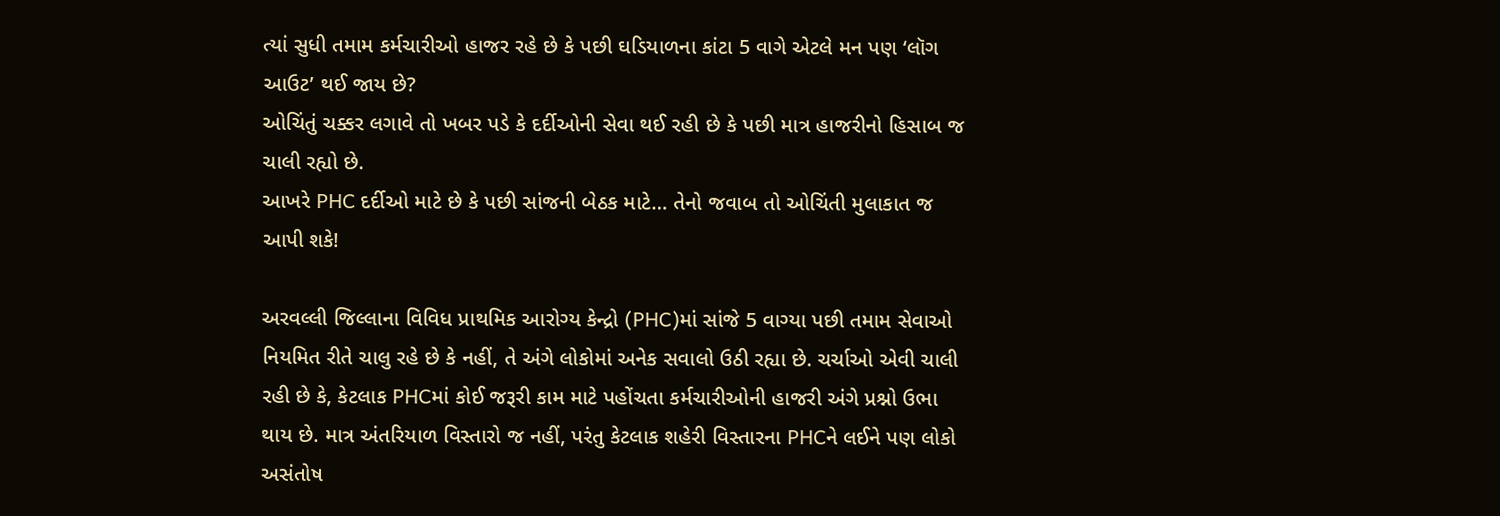ત્યાં સુધી તમામ કર્મચારીઓ હાજર રહે છે કે પછી ઘડિયાળના કાંટા 5 વાગે એટલે મન પણ ‘લૉગ આઉટ’ થઈ જાય છે?
ઓચિંતું ચક્કર લગાવે તો ખબર પડે કે દર્દીઓની સેવા થઈ રહી છે કે પછી માત્ર હાજરીનો હિસાબ જ ચાલી રહ્યો છે.
આખરે PHC દર્દીઓ માટે છે કે પછી સાંજની બેઠક માટે… તેનો જવાબ તો ઓચિંતી મુલાકાત જ આપી શકે!

અરવલ્લી જિલ્લાના વિવિધ પ્રાથમિક આરોગ્ય કેન્દ્રો (PHC)માં સાંજે 5 વાગ્યા પછી તમામ સેવાઓ નિયમિત રીતે ચાલુ રહે છે કે નહીં, તે અંગે લોકોમાં અનેક સવાલો ઉઠી રહ્યા છે. ચર્ચાઓ એવી ચાલી રહી છે કે, કેટલાક PHCમાં કોઈ જરૂરી કામ માટે પહોંચતા કર્મચારીઓની હાજરી અંગે પ્રશ્નો ઉભા થાય છે. માત્ર અંતરિયાળ વિસ્તારો જ નહીં, પરંતુ કેટલાક શહેરી વિસ્તારના PHCને લઈને પણ લોકો અસંતોષ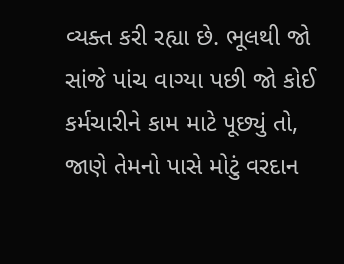વ્યક્ત કરી રહ્યા છે. ભૂલથી જો સાંજે પાંચ વાગ્યા પછી જો કોઈ કર્મચારીને કામ માટે પૂછ્યું તો, જાણે તેમનો પાસે મોટું વરદાન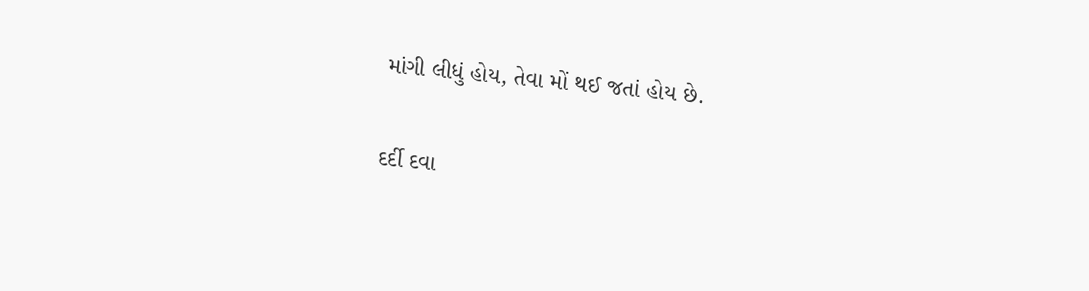માંગી લીધું હોય, તેવા મોં થઈ જતાં હોય છે.

દર્દી દવા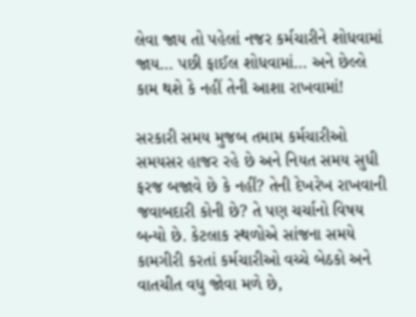લેવા જાય તો પહેલાં નજર કર્મચારીને શોધવામાં જાય… પછી ફાઈલ શોધવામાં… અને છેલ્લે કામ થશે કે નહીં તેની આશા રાખવામાં!

સરકારી સમય મુજબ તમામ કર્મચારીઓ સમયસર હાજર રહે છે અને નિયત સમય સુધી ફરજ બજાવે છે કે નહીં? તેની દેખરેખ રાખવાની જવાબદારી કોની છે? તે પણ ચર્ચાનો વિષય બન્યો છે. કેટલાક સ્થળોએ સાંજના સમયે કામગીરી કરતાં કર્મચારીઓ વચ્ચે બેઠકો અને વાતચીત વધુ જોવા મળે છે,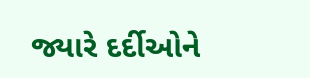જ્યારે દર્દીઓને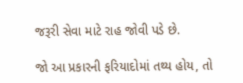જરૂરી સેવા માટે રાહ જોવી પડે છે.

જો આ પ્રકારની ફરિયાદોમાં તથ્ય હોય, તો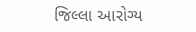જિલ્લા આરોગ્ય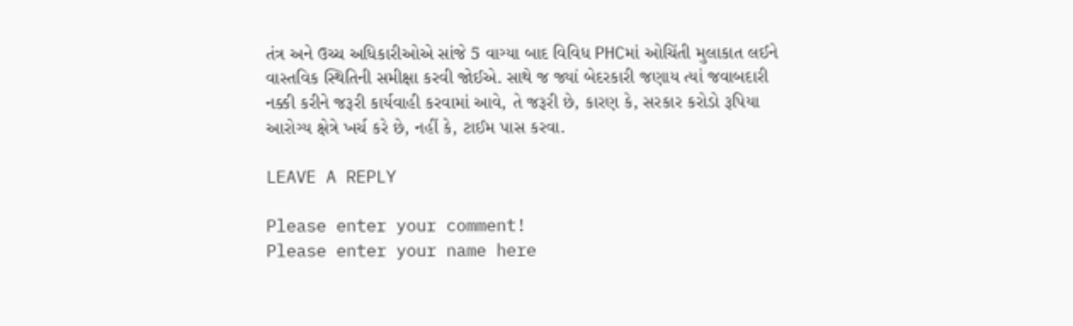તંત્ર અને ઉચ્ચ અધિકારીઓએ સાંજે 5 વાગ્યા બાદ વિવિધ PHCમાં ઓચિંતી મુલાકાત લઈને વાસ્તવિક સ્થિતિની સમીક્ષા કરવી જોઈએ. સાથે જ જ્યાં બેદરકારી જણાય ત્યાં જવાબદારી નક્કી કરીને જરૂરી કાર્યવાહી કરવામાં આવે, તે જરૂરી છે, કારણ કે, સરકાર કરોડો રૂપિયા આરોગ્ય ક્ષેત્રે ખર્ચ કરે છે, નહીં કે, ટાઈમ પાસ કરવા.

LEAVE A REPLY

Please enter your comment!
Please enter your name here